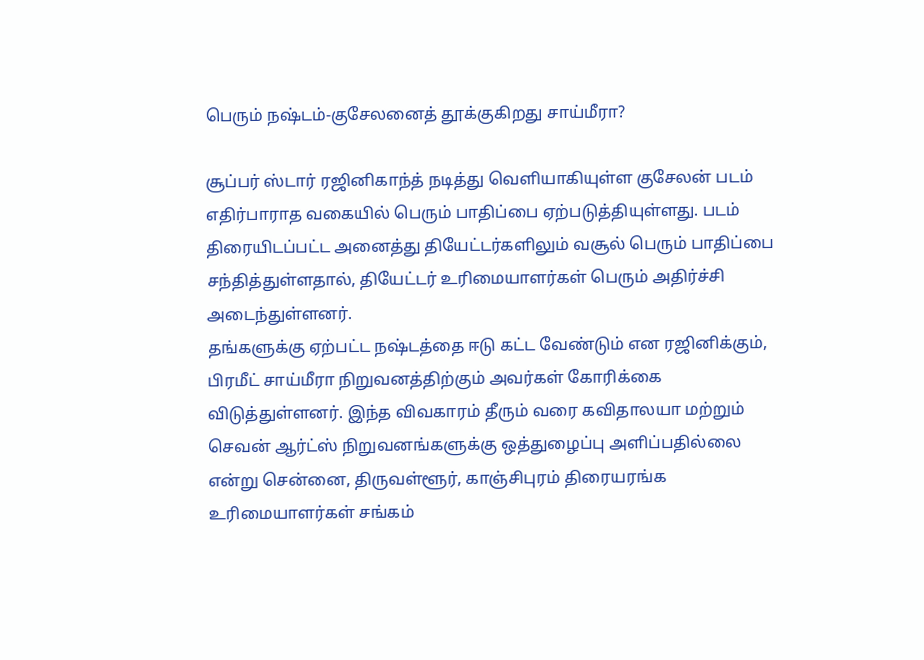பெரும் நஷ்டம்-குசேலனைத் தூக்குகிறது சாய்மீரா?

சூப்பர் ஸ்டார் ரஜினிகாந்த் நடித்து வெளியாகியுள்ள குசேலன் படம் எதிர்பாராத வகையில் பெரும் பாதிப்பை ஏற்படுத்தியுள்ளது. படம் திரையிடப்பட்ட அனைத்து தியேட்டர்களிலும் வசூல் பெரும் பாதிப்பை சந்தித்துள்ளதால், தியேட்டர் உரிமையாளர்கள் பெரும் அதிர்ச்சி அடைந்துள்ளனர்.
தங்களுக்கு ஏற்பட்ட நஷ்டத்தை ஈடு கட்ட வேண்டும் என ரஜினிக்கும், பிரமீட் சாய்மீரா நிறுவனத்திற்கும் அவர்கள் கோரிக்கை விடுத்துள்ளனர். இந்த விவகாரம் தீரும் வரை கவிதாலயா மற்றும் செவன் ஆர்ட்ஸ் நிறுவனங்களுக்கு ஒத்துழைப்பு அளிப்பதில்லை என்று சென்னை, திருவள்ளூர், காஞ்சிபுரம் திரையரங்க உரிமையாளர்கள் சங்கம்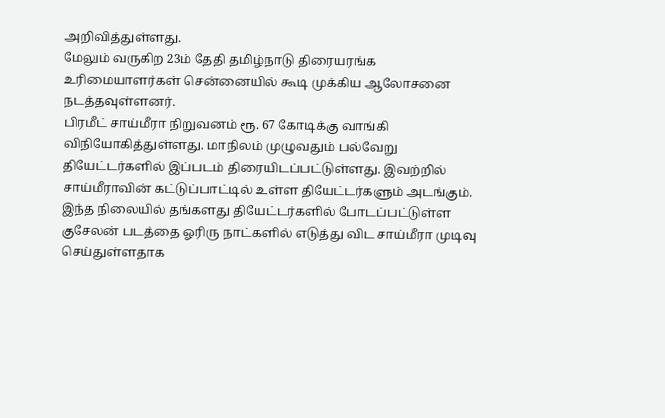அறிவித்துள்ளது.
மேலும் வருகிற 23ம் தேதி தமிழ்நாடு திரையரங்க உரிமையாளர்கள் சென்னையில் கூடி முக்கிய ஆலோசனை நடத்தவுள்ளனர்.
பிரமீட் சாய்மீரா நிறுவனம் ரூ. 67 கோடிக்கு வாங்கி விநியோகித்துள்ளது. மாநிலம் முழுவதும் பல்வேறு தியேட்டர்களில் இப்படம் திரையிடப்பட்டுள்ளது. இவற்றில் சாய்மீராவின் கட்டுப்பாட்டில் உள்ள தியேட்டர்களும் அடங்கும்.
இந்த நிலையில் தங்களது தியேட்டர்களில் போடப்பட்டுள்ள குசேலன் படத்தை ஓரிரு நாட்களில் எடுத்து விட சாய்மீரா முடிவு செய்துள்ளதாக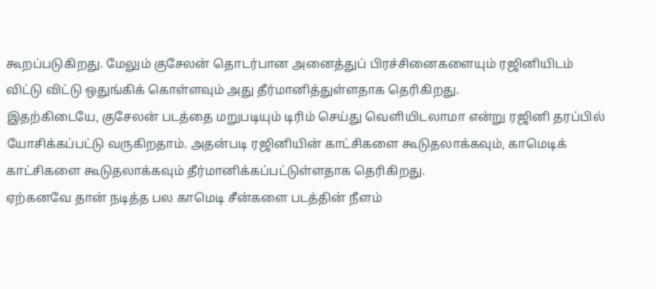கூறப்படுகிறது. மேலும் குசேலன் தொடர்பான அனைத்துப் பிரச்சினைகளையும் ரஜினியிடம் விட்டு விட்டு ஒதுங்கிக் கொள்ளவும் அது தீர்மானித்துள்ளதாக தெரிகிறது.
இதற்கிடையே, குசேலன் படத்தை மறுபடியும் டிரிம் செய்து வெளியிடலாமா என்று ரஜினி தரப்பில் யோசிக்கப்பட்டு வருகிறதாம். அதன்படி ரஜினியின் காட்சிகளை கூடுதலாக்கவும், காமெடிக் காட்சிகளை கூடுதலாக்கவும் தீர்மானிக்கப்பட்டுள்ளதாக தெரிகிறது.
ஏற்கனவே தான் நடித்த பல காமெடி சீன்களை படத்தின் நீளம்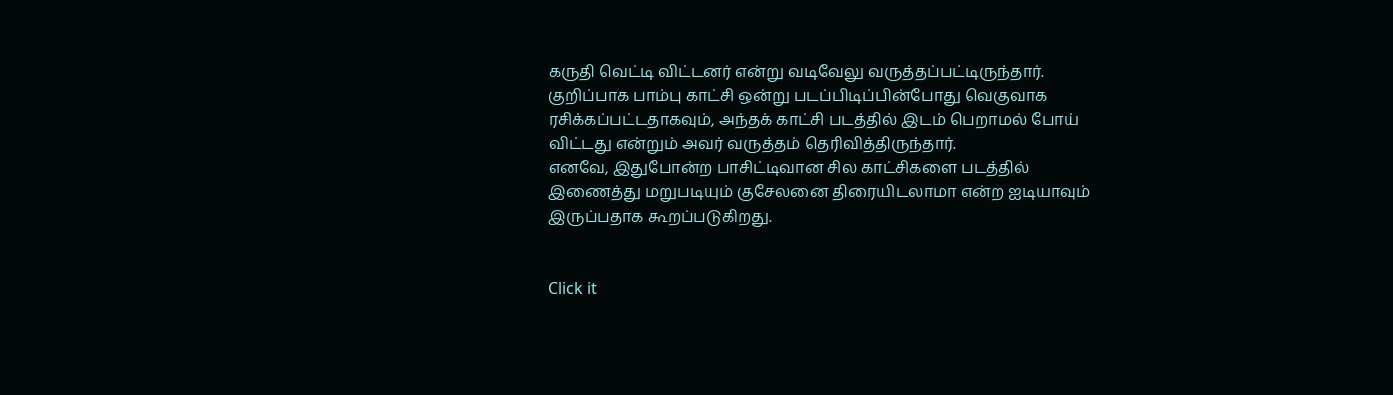கருதி வெட்டி விட்டனர் என்று வடிவேலு வருத்தப்பட்டிருந்தார். குறிப்பாக பாம்பு காட்சி ஒன்று படப்பிடிப்பின்போது வெகுவாக ரசிக்கப்பட்டதாகவும், அந்தக் காட்சி படத்தில் இடம் பெறாமல் போய் விட்டது என்றும் அவர் வருத்தம் தெரிவித்திருந்தார்.
எனவே, இதுபோன்ற பாசிட்டிவான சில காட்சிகளை படத்தில் இணைத்து மறுபடியும் குசேலனை திரையிடலாமா என்ற ஐடியாவும் இருப்பதாக கூறப்படுகிறது.


Click it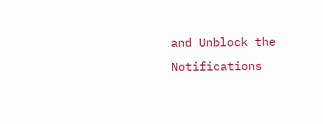and Unblock the Notifications